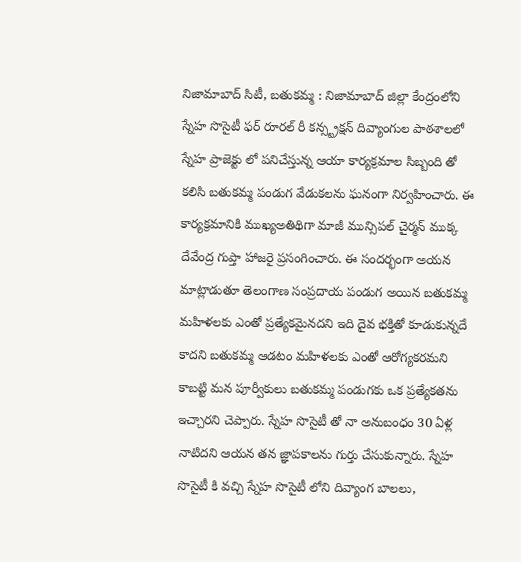నిజామాబాద్ సిటీ, బతుకమ్మ : నిజామాబాద్ జిల్లా కేంద్రంలోని స్నేహ సొసైటీ ఫర్ రూరల్ రీ కన్స్ట్రక్షన్ దివ్యాంగుల పాఠశాలలో స్నేహ ప్రాజెక్టు లో పనిచేస్తున్న ఆయా కార్యక్రమాల సిబ్బంది తో కలిసి బతుకమ్మ పండుగ వేడుకలను ఘనంగా నిర్వహించారు. ఈ కార్యక్రమానికి ముఖ్యఅతిథిగా మాజీ మున్సిపల్ చైర్మన్ ముక్క దేవేంద్ర గుప్తా హాజరై ప్రసంగించారు. ఈ సందర్భంగా అయన మాట్లాడుతూ తెలంగాణ సంప్రదాయ పండుగ అయిన బతుకమ్మ మహిళలకు ఎంతో ప్రత్యేకమైనదని ఇది దైవ భక్తితో కూడుకున్నదే కాదని బతుకమ్మ ఆడటం మహిళలకు ఎంతో ఆరోగ్యకరమని కాబట్టి మన పూర్వీకులు బతుకమ్మ పండుగకు ఒక ప్రత్యేకతను ఇచ్చారని చెప్పారు. స్నేహ సొసైటీ తో నా అనుబంధం 30 ఏళ్ల నాటిదని ఆయన తన జ్ఞాపకాలను గుర్తు చేసుకున్నారు. స్నేహ సొసైటీ కి వచ్చి స్నేహ సొసైటీ లోని దివ్యాంగ బాలలు,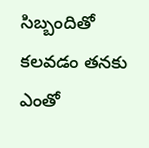సిబ్బందితో కలవడం తనకు ఎంతో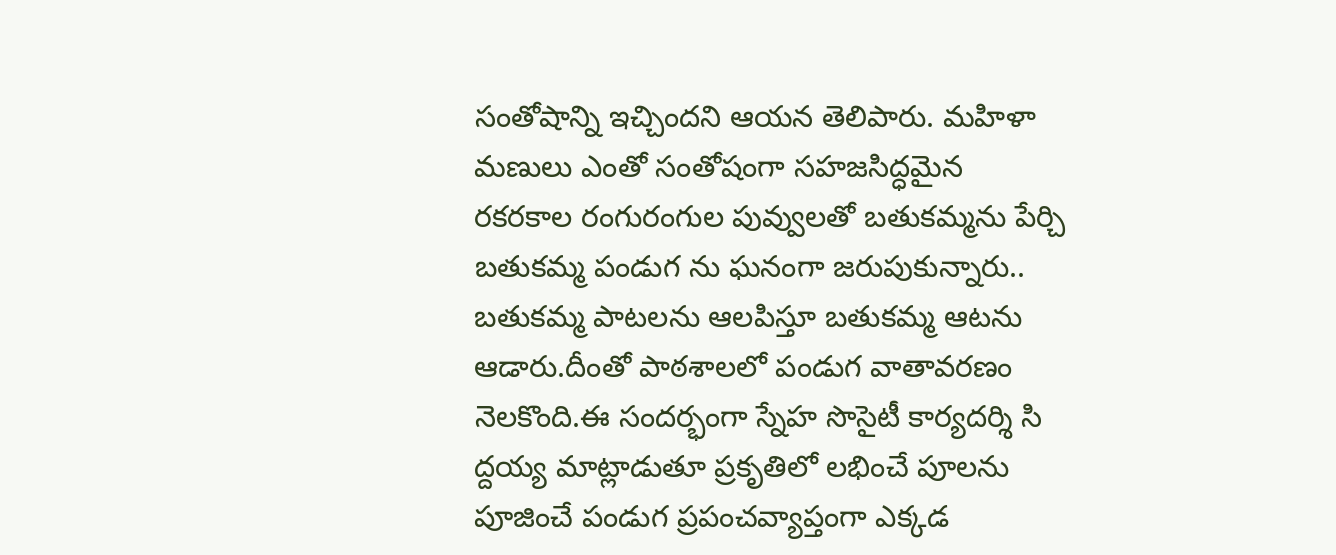సంతోషాన్ని ఇచ్చిందని ఆయన తెలిపారు. మహిళా మణులు ఎంతో సంతోషంగా సహజసిద్ధమైన రకరకాల రంగురంగుల పువ్వులతో బతుకమ్మను పేర్చి బతుకమ్మ పండుగ ను ఘనంగా జరుపుకున్నారు.. బతుకమ్మ పాటలను ఆలపిస్తూ బతుకమ్మ ఆటను ఆడారు.దీంతో పాఠశాలలో పండుగ వాతావరణం నెలకొంది.ఈ సందర్భంగా స్నేహ సొసైటీ కార్యదర్శి సి ద్దయ్య మాట్లాడుతూ ప్రకృతిలో లభించే పూలను పూజించే పండుగ ప్రపంచవ్యాప్తంగా ఎక్కడ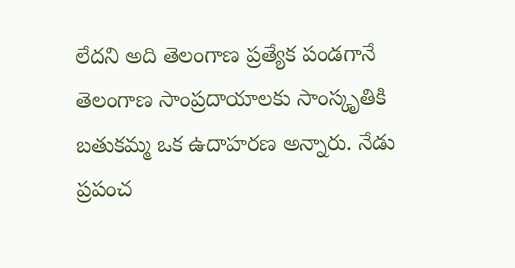లేదని అది తెలంగాణ ప్రత్యేక పండగానే తెలంగాణ సాంప్రదాయాలకు సాంస్కృతికి బతుకమ్మ ఒక ఉదాహరణ అన్నారు. నేడు ప్రపంచ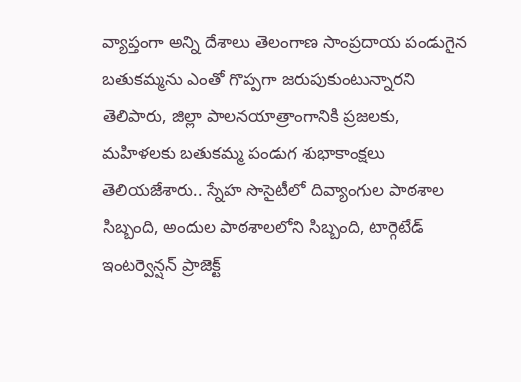వ్యాప్తంగా అన్ని దేశాలు తెలంగాణ సాంప్రదాయ పండుగైన బతుకమ్మను ఎంతో గొప్పగా జరుపుకుంటున్నారని తెలిపారు, జిల్లా పాలనయాత్రాంగానికి ప్రజలకు, మహిళలకు బతుకమ్మ పండుగ శుభాకాంక్షలు తెలియజేశారు.. స్నేహ సొసైటీలో దివ్యాంగుల పాఠశాల సిబ్బంది, అందుల పాఠశాలలోని సిబ్బంది, టార్గెటేడ్ ఇంటర్వెన్షన్ ప్రాజెక్ట్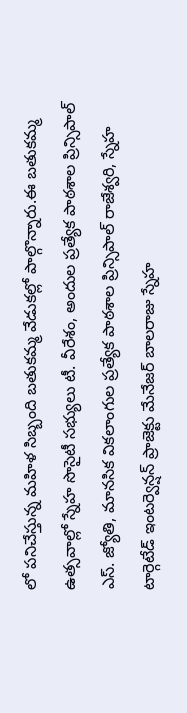లో పనిచేస్తున్న మహిళ సిబ్బంది బతుకమ్మ వేడుకల్లో పాల్గొన్నారు.ఈ బతుకమ్మ ఉత్సవాల్లో స్నేహ సొసైటీ సభ్యులు టీ. వీరేశం, అందుల ప్రత్యేక పాఠశాల ప్రిన్సిపాల్ ఎస్. జ్యోతి, మానసిక వికలాంగుల ప్రత్యేక పాఠశాల ప్రిన్సిపాల్ రాజేశ్వరి, స్నేహ టార్గెటేడ్ ఇంటర్వెన్షన్ ప్రాజెక్టు మేనేజర్ బాలరాజు స్నేహ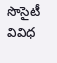సొసైటీ వివిధ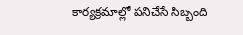కార్యక్రమాల్లో పనిచేసే సిబ్బంది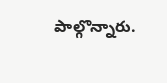పాల్గొన్నారు.